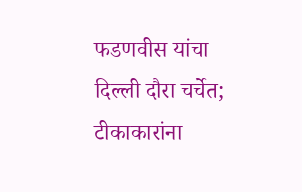फडणवीस यांचा दिल्ली दौरा चर्चेत; टीकाकारांना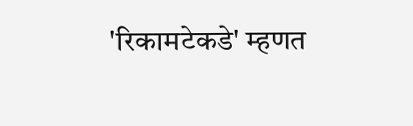'रिकामटेकडे' म्हणत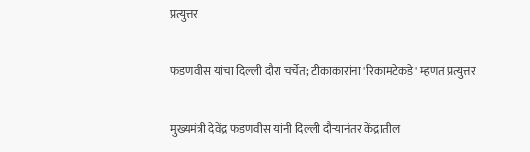प्रत्युत्तर

फडणवीस यांचा दिल्ली दौरा चर्चेत; टीकाकारांना 'रिकामटेकडे' म्हणत प्रत्युत्तर

मुख्यमंत्री देवेंद्र फडणवीस यांनी दिल्ली दौऱ्यानंतर केंद्रातील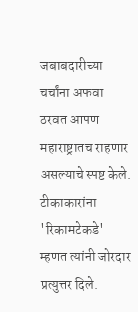जबाबदारीच्या चर्चांना अफवा ठरवत आपण महाराष्ट्रातच राहणार असल्याचे स्पष्ट केले. टीकाकारांना 'रिकामटेकडे' म्हणत त्यांनी जोरदार प्रत्युत्तर दिले.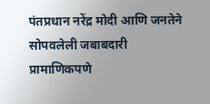पंतप्रधान नरेंद्र मोदी आणि जनतेने सोपवलेली जबाबदारी प्रामाणिकपणे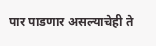पार पाडणार असल्याचेही ते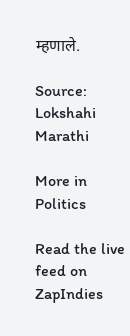म्हणाले.

Source: Lokshahi Marathi

More in Politics

Read the live feed on ZapIndies